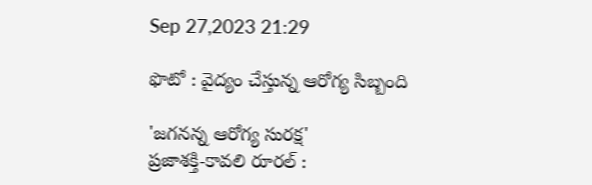Sep 27,2023 21:29

ఫొటో : వైద్యం చేస్తున్న ఆరోగ్య సిబ్బంది

'జగనన్న ఆరోగ్య సురక్ష'
ప్రజాశక్తి-కావలి రూరల్‌ :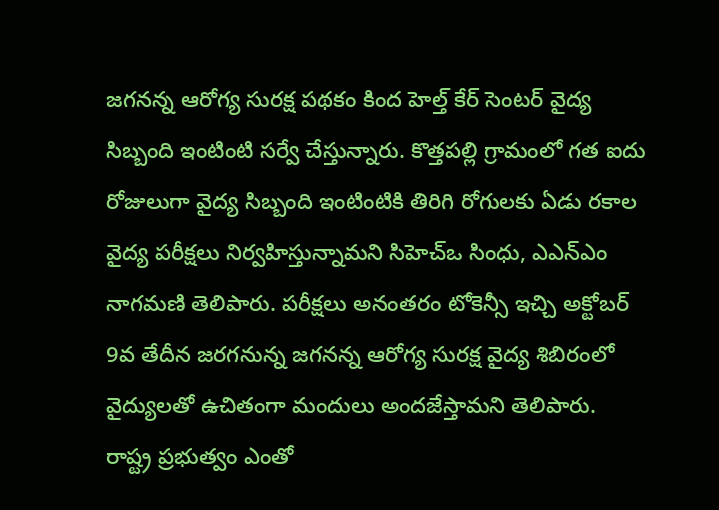జగనన్న ఆరోగ్య సురక్ష పథకం కింద హెల్త్‌ కేర్‌ సెంటర్‌ వైద్య సిబ్బంది ఇంటింటి సర్వే చేస్తున్నారు. కొత్తపల్లి గ్రామంలో గత ఐదు రోజులుగా వైద్య సిబ్బంది ఇంటింటికి తిరిగి రోగులకు ఏడు రకాల వైద్య పరీక్షలు నిర్వహిస్తున్నామని సిహెచ్‌ఒ సింధు, ఎఎన్‌ఎం నాగమణి తెలిపారు. పరీక్షలు అనంతరం టోకెన్సీ ఇచ్చి అక్టోబర్‌ 9వ తేదీన జరగనున్న జగనన్న ఆరోగ్య సురక్ష వైద్య శిబిరంలో వైద్యులతో ఉచితంగా మందులు అందజేస్తామని తెలిపారు.
రాష్ట్ర ప్రభుత్వం ఎంతో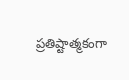ప్రతిష్టాత్మకంగా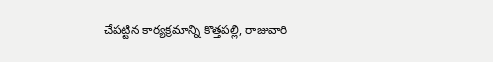చేపట్టిన కార్యక్రమాన్ని కొత్తపల్లి, రాజువారి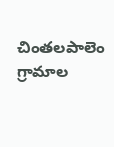చింతలపాలెం గ్రామాల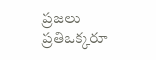ప్రజలు ప్రతిఒక్కరూ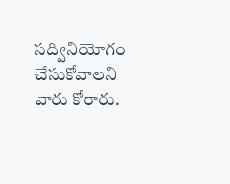సద్వినియోగం చేసుకోవాలని వారు కోరారు.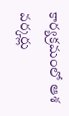కార్యక్రమంలో ఆశ వర్కర్లు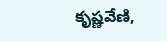కృష్ణవేణి,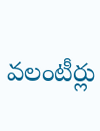వలంటీర్లు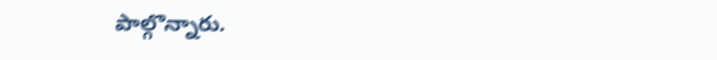పాల్గొన్నారు.